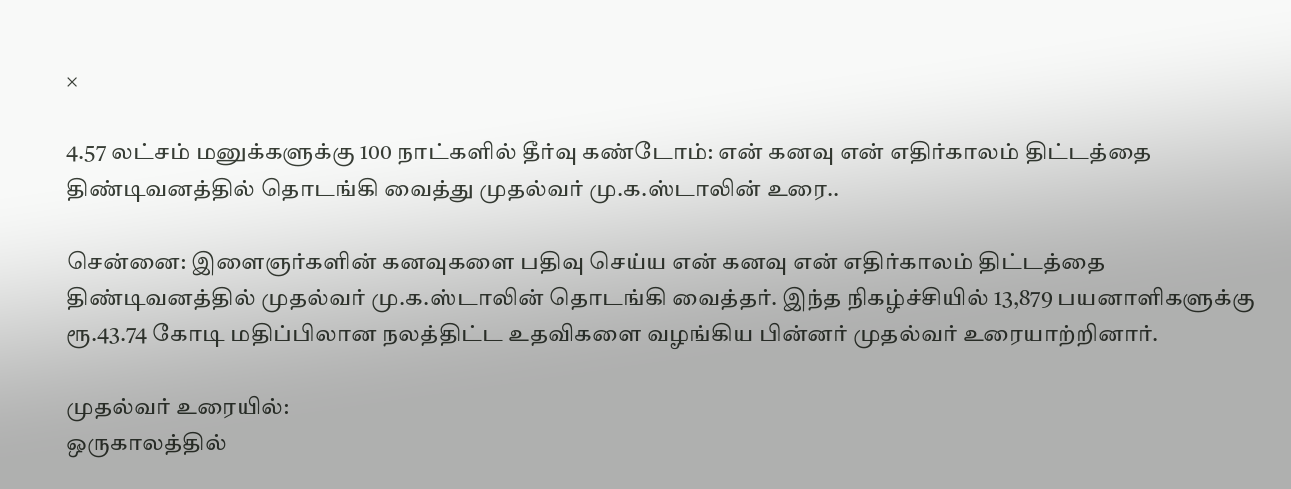×

4.57 லட்சம் மனுக்களுக்கு 100 நாட்களில் தீர்வு கண்டோம்: என் கனவு என் எதிர்காலம் திட்டத்தை திண்டிவனத்தில் தொடங்கி வைத்து முதல்வர் மு.க.ஸ்டாலின் உரை..

சென்னை: இளைஞர்களின் கனவுகளை பதிவு செய்ய என் கனவு என் எதிர்காலம் திட்டத்தை திண்டிவனத்தில் முதல்வர் மு.க.ஸ்டாலின் தொடங்கி வைத்தர். இந்த நிகழ்ச்சியில் 13,879 பயனாளிகளுக்கு ரூ.43.74 கோடி மதிப்பிலான நலத்திட்ட உதவிகளை வழங்கிய பின்னர் முதல்வர் உரையாற்றினார்.

முதல்வர் உரையில்:
ஒருகாலத்தில்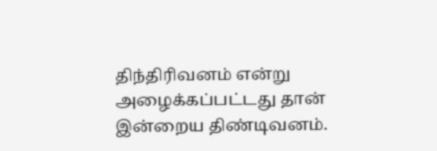திந்திரிவனம் என்று அழைக்கப்பட்டது தான் இன்றைய திண்டிவனம்.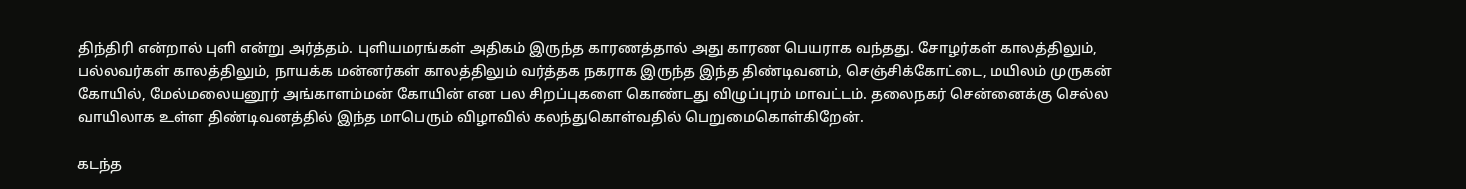திந்திரி என்றால் புளி என்று அர்த்தம். புளியமரங்கள் அதிகம் இருந்த காரணத்தால் அது காரண பெயராக வந்தது. சோழர்கள் காலத்திலும், பல்லவர்கள் காலத்திலும், நாயக்க மன்னர்கள் காலத்திலும் வர்த்தக நகராக இருந்த இந்த திண்டிவனம், செஞ்சிக்கோட்டை, மயிலம் முருகன் கோயில், மேல்மலையனூர் அங்காளம்மன் கோயின் என பல சிறப்புகளை கொண்டது விழுப்புரம் மாவட்டம். தலைநகர் சென்னைக்கு செல்ல வாயிலாக உள்ள திண்டிவனத்தில் இந்த மாபெரும் விழாவில் கலந்துகொள்வதில் பெறுமைகொள்கிறேன்.

கடந்த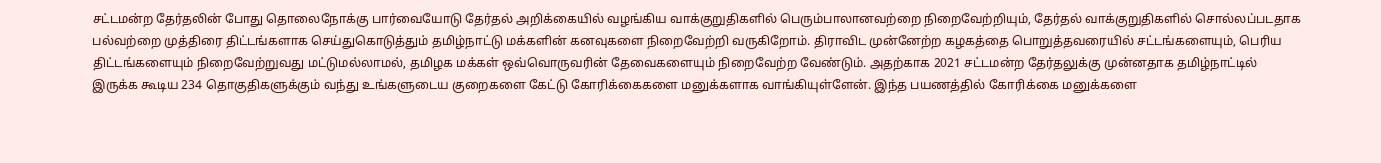சட்டமன்ற தேர்தலின் போது தொலைநோக்கு பார்வையோடு தேர்தல் அறிக்கையில் வழங்கிய வாக்குறுதிகளில் பெரும்பாலானவற்றை நிறைவேற்றியும், தேர்தல் வாக்குறுதிகளில் சொல்லப்படதாக பல்வற்றை முத்திரை திட்டங்களாக செய்துகொடுத்தும் தமிழ்நாட்டு மக்களின் கனவுகளை நிறைவேற்றி வருகிறோம். திராவிட முன்னேற்ற கழகத்தை பொறுத்தவரையில் சட்டங்களையும், பெரிய திட்டங்களையும் நிறைவேற்றுவது மட்டுமல்லாமல், தமிழக மக்கள் ஒவ்வொருவரின் தேவைகளையும் நிறைவேற்ற வேண்டும். அதற்காக 2021 சட்டமன்ற தேர்தலுக்கு முன்னதாக தமிழ்நாட்டில் இருக்க கூடிய 234 தொகுதிகளுக்கும் வந்து உங்களுடைய குறைகளை கேட்டு கோரிக்கைகளை மனுக்களாக வாங்கியுள்ளேன். இந்த பயணத்தில் கோரிக்கை மனுக்களை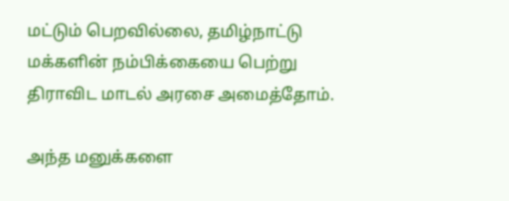மட்டும் பெறவில்லை, தமிழ்நாட்டு மக்களின் நம்பிக்கையை பெற்று திராவிட மாடல் அரசை அமைத்தோம்.

அந்த மனுக்களை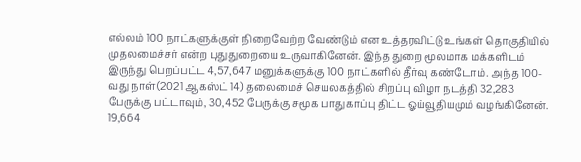எல்லம் 100 நாட்களுக்குள் நிறைவேற்ற வேண்டும் என உத்தரவிட்டு உங்கள் தொகுதியில் முதலமைச்சர் என்ற புதுதுறையை உருவாகினேன். இந்த துறை மூலமாக மக்களிடம் இருந்து பெறப்பட்ட 4,57,647 மனுக்களுக்கு 100 நாட்களில் தீர்வு கண்டோம். அந்த 100-வது நாள்(2021 ஆகஸ்ட் 14) தலைமைச் செயலகத்தில் சிறப்பு விழா நடத்தி 32,283 பேருக்கு பட்டாவும், 30,452 பேருக்கு சமூக பாதுகாப்பு திட்ட ஓய்வூதியமும் வழங்கினேன். 19,664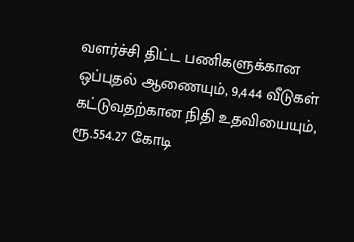வளர்ச்சி திட்ட பணிகளுக்கான ஒப்புதல் ஆணையும், 9,444 வீடுகள் கட்டுவதற்கான நிதி உதவியையும், ரூ.554.27 கோடி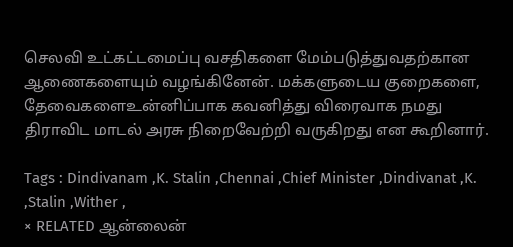செலவி உட்கட்டமைப்பு வசதிகளை மேம்படுத்துவதற்கான ஆணைகளையும் வழங்கினேன். மக்களுடைய குறைகளை, தேவைகளைஉன்னிப்பாக கவனித்து விரைவாக நமது திராவிட மாடல் அரசு நிறைவேற்றி வருகிறது என கூறினார்.

Tags : Dindivanam ,K. Stalin ,Chennai ,Chief Minister ,Dindivanat ,K. ,Stalin ,Wither ,
× RELATED ஆன்லைன்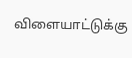விளையாட்டுக்கு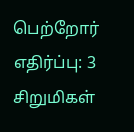பெற்றோர் எதிர்ப்பு: 3 சிறுமிகள்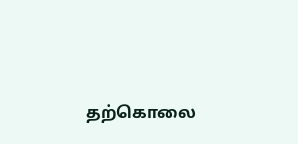தற்கொலை